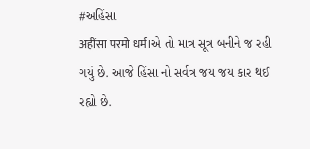#અહિંસા
अहींसा परमो धर्म।એ તો માત્ર સૂત્ર બનીને જ રહી ગયું છે. આજે હિંસા નો સર્વત્ર જય જય કાર થઈ રહ્યો છે.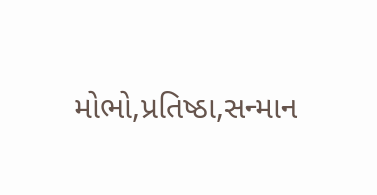મોભો,પ્રતિષ્ઠા,સન્માન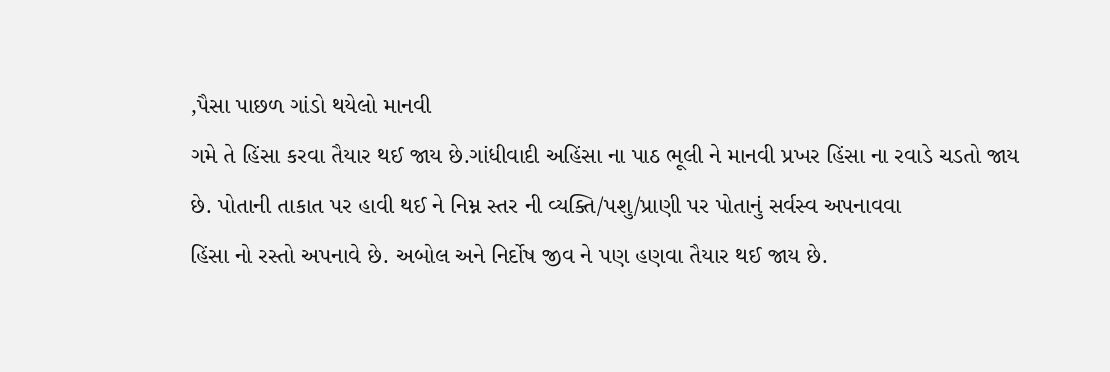,પૈસા પાછળ ગાંડો થયેલો માનવી
ગમે તે હિંસા કરવા તૈયાર થઈ જાય છે.ગાંધીવાદી અહિંસા ના પાઠ ભૂલી ને માનવી પ્રખર હિંસા ના રવાડે ચડતો જાય છે. પોતાની તાકાત પર હાવી થઈ ને નિમ્ન સ્તર ની વ્યક્તિ/પશુ/પ્રાણી પર પોતાનું સર્વસ્વ અપનાવવા
હિંસા નો રસ્તો અપનાવે છે. અબોલ અને નિર્દોષ જીવ ને પણ હણવા તૈયાર થઈ જાય છે.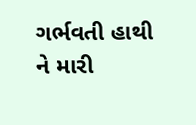ગર્ભવતી હાથી ને મારી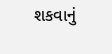શકવાનું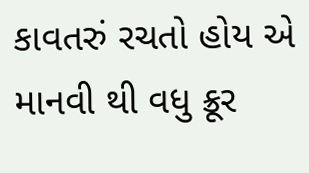કાવતરું રચતો હોય એ માનવી થી વધુ ક્રૂર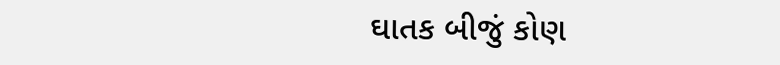ઘાતક બીજું કોણ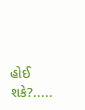હોઈ શકે?.....